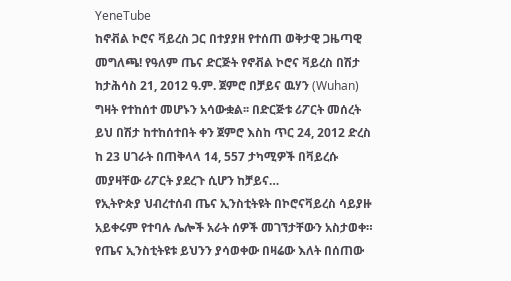YeneTube
ከኖቭል ኮሮና ቫይረስ ጋር በተያያዘ የተሰጠ ወቅታዊ ጋዜጣዊ መግለጫ! የዓለም ጤና ድርጅት የኖቭል ኮሮና ቫይረስ በሽታ ከታሕሳስ 21, 2012 ዓ.ም. ጀምሮ በቻይና ዉሃን (Wuhan) ግዛት የተከሰተ መሆኑን አሳውቋል፡፡ በድርጅቱ ሪፖርት መሰረት ይህ በሽታ ከተከሰተበት ቀን ጀምሮ እስከ ጥር 24, 2012 ድረስ ከ 23 ሀገራት በጠቅላላ 14, 557 ታካሚዎች በቫይረሱ መያዛቸው ሪፖርት ያደረጉ ሲሆን ከቻይና…
የኢትዮጵያ ህብረተሰብ ጤና ኢንስቲትዩት በኮሮናቫይረስ ሳይያዙ አይቀሩም የተባሉ ሌሎች አራት ሰዎች መገኘታቸውን አስታወቀ።
የጤና ኢንስቲትዩቱ ይህንን ያሳወቀው በዛሬው እለት በሰጠው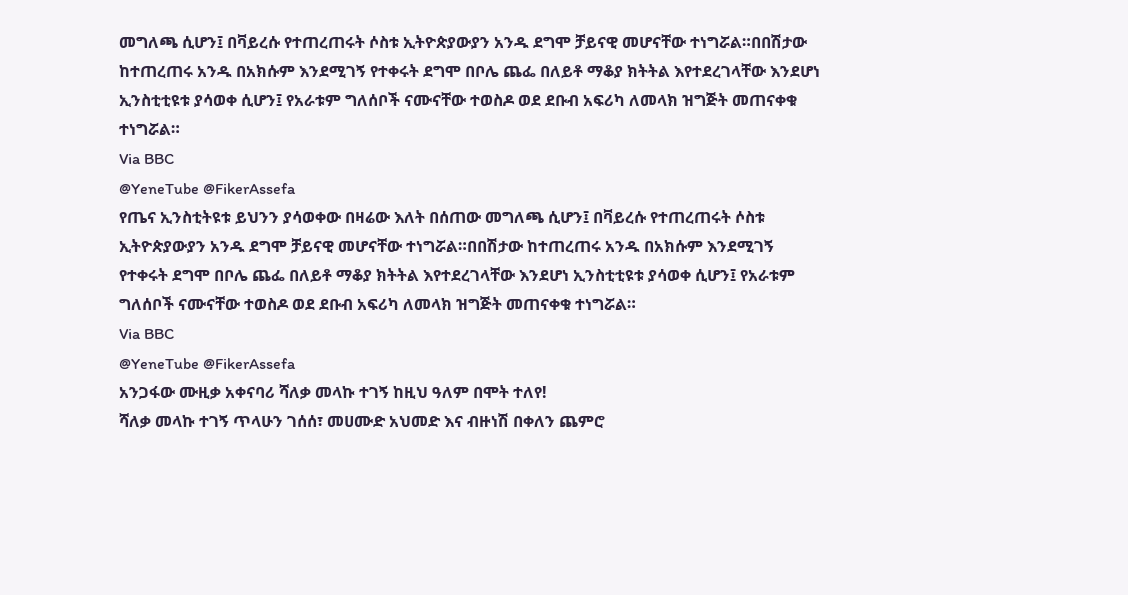መግለጫ ሲሆን፤ በቫይረሱ የተጠረጠሩት ሶስቱ ኢትዮጵያውያን አንዱ ደግሞ ቻይናዊ መሆናቸው ተነግሯል።በበሽታው ከተጠረጠሩ አንዱ በአክሱም እንደሚገኝ የተቀሩት ደግሞ በቦሌ ጨፌ በለይቶ ማቆያ ክትትል እየተደረገላቸው እንደሆነ ኢንስቲቲዩቱ ያሳወቀ ሲሆን፤ የአራቱም ግለሰቦች ናሙናቸው ተወስዶ ወደ ደቡብ አፍሪካ ለመላክ ዝግጅት መጠናቀቁ ተነግሯል።
Via BBC
@YeneTube @FikerAssefa
የጤና ኢንስቲትዩቱ ይህንን ያሳወቀው በዛሬው እለት በሰጠው መግለጫ ሲሆን፤ በቫይረሱ የተጠረጠሩት ሶስቱ ኢትዮጵያውያን አንዱ ደግሞ ቻይናዊ መሆናቸው ተነግሯል።በበሽታው ከተጠረጠሩ አንዱ በአክሱም እንደሚገኝ የተቀሩት ደግሞ በቦሌ ጨፌ በለይቶ ማቆያ ክትትል እየተደረገላቸው እንደሆነ ኢንስቲቲዩቱ ያሳወቀ ሲሆን፤ የአራቱም ግለሰቦች ናሙናቸው ተወስዶ ወደ ደቡብ አፍሪካ ለመላክ ዝግጅት መጠናቀቁ ተነግሯል።
Via BBC
@YeneTube @FikerAssefa
አንጋፋው ሙዚቃ አቀናባሪ ሻለቃ መላኩ ተገኝ ከዚህ ዓለም በሞት ተለየ!
ሻለቃ መላኩ ተገኝ ጥላሁን ገሰሰ፣ መሀሙድ አህመድ እና ብዙነሽ በቀለን ጨምሮ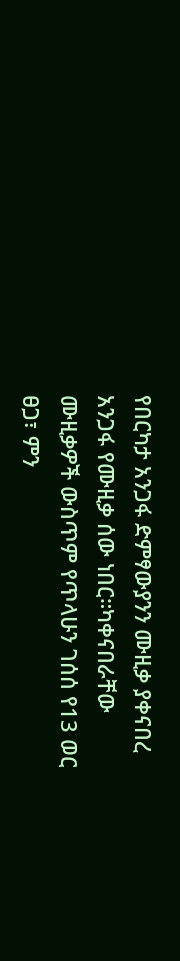የበርካታ አንጋፋ ድምፃውያንን ሙዚቃ ያቀናበረ አንጋፋ የሙዚቃ ሰው ነበር።ካቀናበራቸው ሙዚቃዎች ውስጥም የጥላሁን ገሰሰ የ13 ወር ፀጋ፣ ምን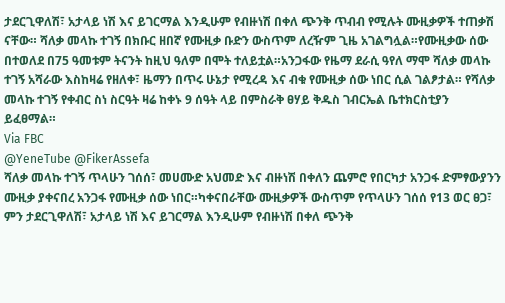ታደርጊዋለሽ፣ አታላይ ነሽ እና ይገርማል እንዲሁም የብዙነሽ በቀለ ጭንቅ ጥብብ የሚሉት ሙዚቃዎች ተጠቃሽ ናቸው። ሻለቃ መላኩ ተገኝ በክቡር ዘበኛ የሙዚቃ ቡድን ውስጥም ለረዥም ጊዜ አገልግሏል።የሙዚቃው ሰው በተወለደ በ75 ዓመቱም ትናንት ከዚህ ዓለም በሞት ተለይቷል።አንጋፋው የዜማ ደራሲ ዓየለ ማሞ ሻለቃ መላኩ ተገኝ አሻራው እስከዛሬ የዘለቀ፣ ዜማን በጥሩ ሁኔታ የሚረዳ እና ብቁ የሙዚቃ ሰው ነበር ሲል ገልፆታል። የሻለቃ መላኩ ተገኝ የቀብር ስነ ስርዓት ዛሬ ከቀኑ 9 ሰዓት ላይ በምስራቅ ፀሃይ ቅዱስ ገብርኤል ቤተክርስቲያን ይፈፀማል።
Via FBC
@YeneTube @FikerAssefa
ሻለቃ መላኩ ተገኝ ጥላሁን ገሰሰ፣ መሀሙድ አህመድ እና ብዙነሽ በቀለን ጨምሮ የበርካታ አንጋፋ ድምፃውያንን ሙዚቃ ያቀናበረ አንጋፋ የሙዚቃ ሰው ነበር።ካቀናበራቸው ሙዚቃዎች ውስጥም የጥላሁን ገሰሰ የ13 ወር ፀጋ፣ ምን ታደርጊዋለሽ፣ አታላይ ነሽ እና ይገርማል እንዲሁም የብዙነሽ በቀለ ጭንቅ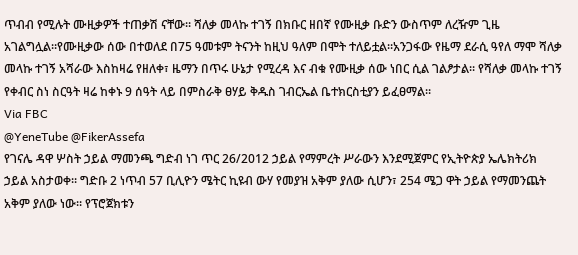ጥብብ የሚሉት ሙዚቃዎች ተጠቃሽ ናቸው። ሻለቃ መላኩ ተገኝ በክቡር ዘበኛ የሙዚቃ ቡድን ውስጥም ለረዥም ጊዜ አገልግሏል።የሙዚቃው ሰው በተወለደ በ75 ዓመቱም ትናንት ከዚህ ዓለም በሞት ተለይቷል።አንጋፋው የዜማ ደራሲ ዓየለ ማሞ ሻለቃ መላኩ ተገኝ አሻራው እስከዛሬ የዘለቀ፣ ዜማን በጥሩ ሁኔታ የሚረዳ እና ብቁ የሙዚቃ ሰው ነበር ሲል ገልፆታል። የሻለቃ መላኩ ተገኝ የቀብር ስነ ስርዓት ዛሬ ከቀኑ 9 ሰዓት ላይ በምስራቅ ፀሃይ ቅዱስ ገብርኤል ቤተክርስቲያን ይፈፀማል።
Via FBC
@YeneTube @FikerAssefa
የገናሌ ዳዋ ሦስት ኃይል ማመንጫ ግድብ ነገ ጥር 26/2012 ኃይል የማምረት ሥራውን እንደሚጀምር የኢትዮጵያ ኤሌክትሪክ ኃይል አስታወቀ። ግድቡ 2 ነጥብ 57 ቢሊዮን ሜትር ኪዩብ ውሃ የመያዝ አቅም ያለው ሲሆን፣ 254 ሜጋ ዋት ኃይል የማመንጨት አቅም ያለው ነው። የፕሮጀክቱን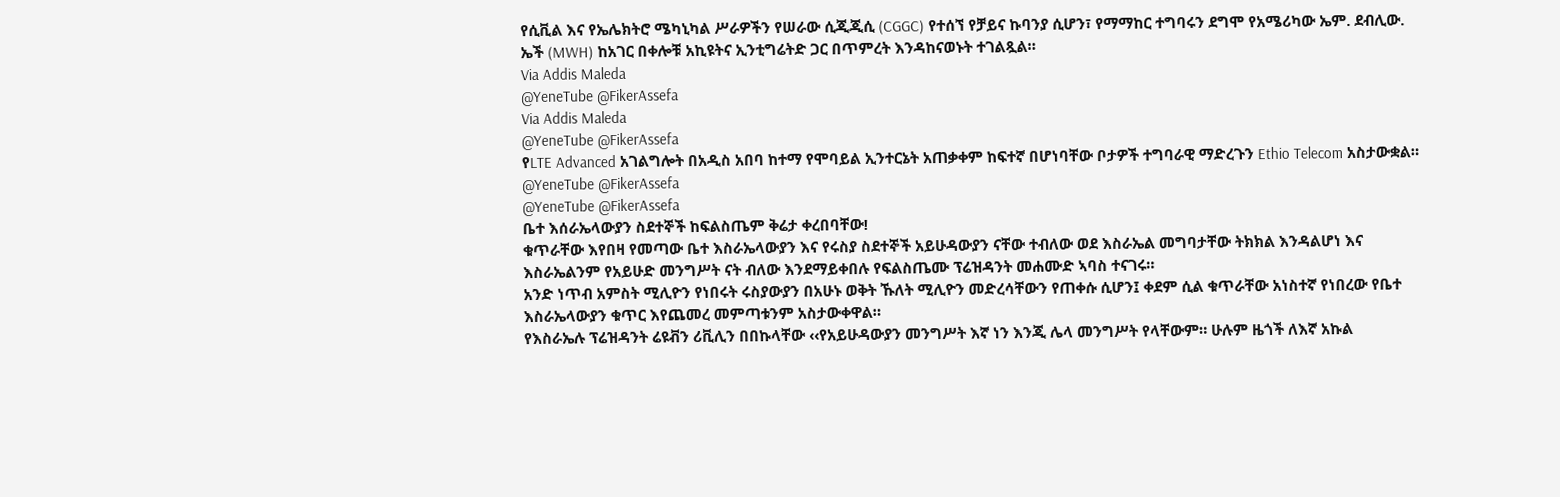የሲቪል እና የኤሌክትሮ ሜካኒካል ሥራዎችን የሠራው ሲጂጂሲ (CGGC) የተሰኘ የቻይና ኩባንያ ሲሆን፣ የማማከር ተግባሩን ደግሞ የአሜሪካው ኤም. ደብሊው. ኤች (MWH) ከአገር በቀሎቹ አኪዩትና ኢንቲግሬትድ ጋር በጥምረት እንዳከናወኑት ተገልጿል።
Via Addis Maleda
@YeneTube @FikerAssefa
Via Addis Maleda
@YeneTube @FikerAssefa
የLTE Advanced አገልግሎት በአዲስ አበባ ከተማ የሞባይል ኢንተርኔት አጠቃቀም ከፍተኛ በሆነባቸው ቦታዎች ተግባራዊ ማድረጉን Ethio Telecom አስታውቋል።
@YeneTube @FikerAssefa
@YeneTube @FikerAssefa
ቤተ እሰራኤላውያን ስደተኞች ከፍልስጤም ቅሬታ ቀረበባቸው!
ቁጥራቸው እየበዛ የመጣው ቤተ እስራኤላውያን እና የሩስያ ስደተኞች አይሁዳውያን ናቸው ተብለው ወደ እስራኤል መግባታቸው ትክክል እንዳልሆነ እና እስራኤልንም የአይሁድ መንግሥት ናት ብለው እንደማይቀበሉ የፍልስጤሙ ፕሬዝዳንት መሐሙድ ኣባስ ተናገሩ።
አንድ ነጥብ አምስት ሚሊዮን የነበሩት ሩስያውያን በአሁኑ ወቅት ኹለት ሚሊዮን መድረሳቸውን የጠቀሱ ሲሆን፤ ቀደም ሲል ቁጥራቸው አነስተኛ የነበረው የቤተ እስራኤላውያን ቁጥር እየጨመረ መምጣቱንም አስታውቀዋል።
የእስራኤሉ ፕሬዝዳንት ሬዩቭን ሪቪሊን በበኩላቸው ‹‹የአይሁዳውያን መንግሥት እኛ ነን እንጂ ሌላ መንግሥት የላቸውም። ሁሉም ዜጎች ለእኛ አኩል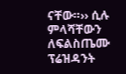ናቸው።›› ሲሉ ምላሻቸውን ለፍልስጤሙ ፕሬዝዳንት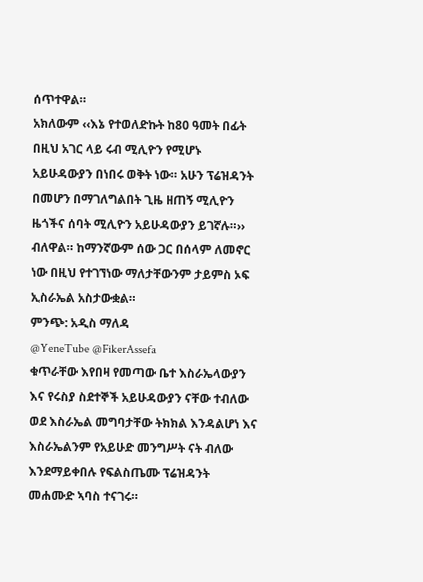ሰጥተዋል።
አክለውም ‹‹እኔ የተወለድኩት ከ80 ዓመት በፊት በዚህ አገር ላይ ሩብ ሚሊዮን የሚሆኑ አይሁዳውያን በነበሩ ወቅት ነው። አሁን ፕሬዝዳንት በመሆን በማገለግልበት ጊዜ ዘጠኝ ሚሊዮን ዜጎችና ሰባት ሚሊዮን አይሁዳውያን ይገኛሉ።›› ብለዋል። ከማንኛውም ሰው ጋር በሰላም ለመኖር ነው በዚህ የተገኘነው ማለታቸውንም ታይምስ ኦፍ ኢስራኤል አስታውቋል።
ምንጭ: አዲስ ማለዳ
@YeneTube @FikerAssefa
ቁጥራቸው እየበዛ የመጣው ቤተ እስራኤላውያን እና የሩስያ ስደተኞች አይሁዳውያን ናቸው ተብለው ወደ እስራኤል መግባታቸው ትክክል እንዳልሆነ እና እስራኤልንም የአይሁድ መንግሥት ናት ብለው እንደማይቀበሉ የፍልስጤሙ ፕሬዝዳንት መሐሙድ ኣባስ ተናገሩ።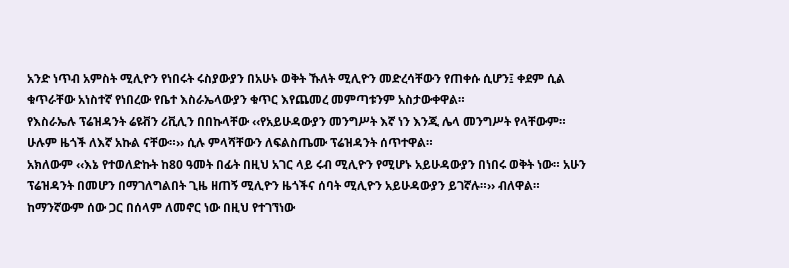አንድ ነጥብ አምስት ሚሊዮን የነበሩት ሩስያውያን በአሁኑ ወቅት ኹለት ሚሊዮን መድረሳቸውን የጠቀሱ ሲሆን፤ ቀደም ሲል ቁጥራቸው አነስተኛ የነበረው የቤተ እስራኤላውያን ቁጥር እየጨመረ መምጣቱንም አስታውቀዋል።
የእስራኤሉ ፕሬዝዳንት ሬዩቭን ሪቪሊን በበኩላቸው ‹‹የአይሁዳውያን መንግሥት እኛ ነን እንጂ ሌላ መንግሥት የላቸውም። ሁሉም ዜጎች ለእኛ አኩል ናቸው።›› ሲሉ ምላሻቸውን ለፍልስጤሙ ፕሬዝዳንት ሰጥተዋል።
አክለውም ‹‹እኔ የተወለድኩት ከ80 ዓመት በፊት በዚህ አገር ላይ ሩብ ሚሊዮን የሚሆኑ አይሁዳውያን በነበሩ ወቅት ነው። አሁን ፕሬዝዳንት በመሆን በማገለግልበት ጊዜ ዘጠኝ ሚሊዮን ዜጎችና ሰባት ሚሊዮን አይሁዳውያን ይገኛሉ።›› ብለዋል። ከማንኛውም ሰው ጋር በሰላም ለመኖር ነው በዚህ የተገኘነው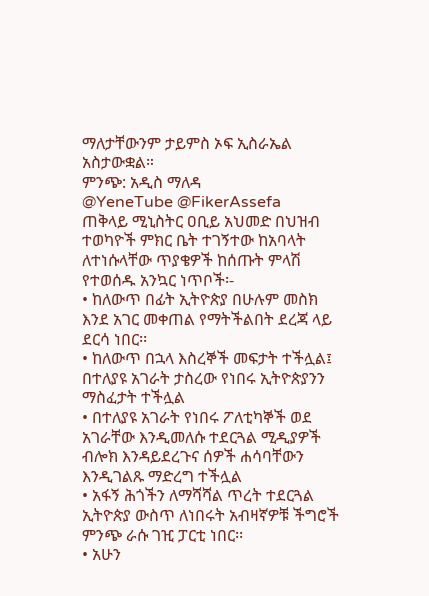ማለታቸውንም ታይምስ ኦፍ ኢስራኤል አስታውቋል።
ምንጭ: አዲስ ማለዳ
@YeneTube @FikerAssefa
ጠቅላይ ሚኒስትር ዐቢይ አህመድ በህዝብ ተወካዮች ምክር ቤት ተገኝተው ከአባላት ለተነሱላቸው ጥያቄዎች ከሰጡት ምላሽ የተወሰዱ አንኳር ነጥቦች፡-
• ከለውጥ በፊት ኢትዮጵያ በሁሉም መስክ እንደ አገር መቀጠል የማትችልበት ደረጃ ላይ ደርሳ ነበር፡፡
• ከለውጥ በኋላ እስረኞች መፍታት ተችሏል፤ በተለያዩ አገራት ታስረው የነበሩ ኢትዮጵያንን ማስፈታት ተችሏል
• በተለያዩ አገራት የነበሩ ፖለቲካኞች ወደ አገራቸው እንዲመለሱ ተደርጓል ሚዲያዎች ብሎክ እንዳይደረጉና ሰዎች ሐሳባቸውን እንዲገልጹ ማድረግ ተችሏል
• አፋኝ ሕጎችን ለማሻሻል ጥረት ተደርጓል ኢትዮጵያ ውስጥ ለነበሩት አብዛኛዎቹ ችግሮች ምንጭ ራሱ ገዢ ፓርቲ ነበር፡፡
• አሁን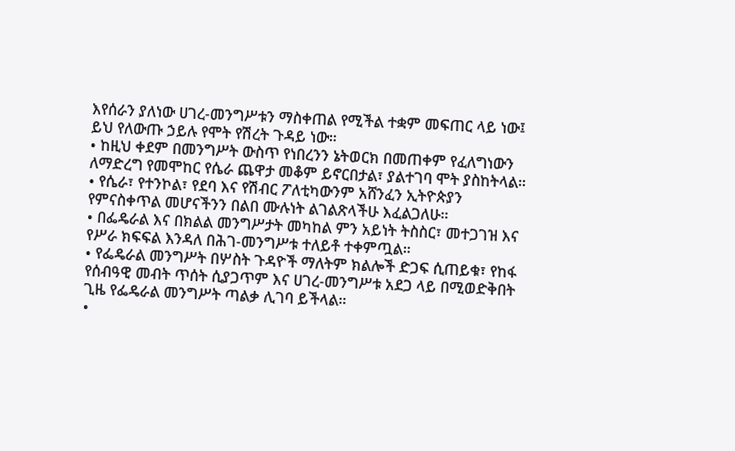እየሰራን ያለነው ሀገረ-መንግሥቱን ማስቀጠል የሚችል ተቋም መፍጠር ላይ ነው፤ ይህ የለውጡ ኃይሉ የሞት የሽረት ጉዳይ ነው።
• ከዚህ ቀደም በመንግሥት ውስጥ የነበረንን ኔትወርክ በመጠቀም የፈለግነውን ለማድረግ የመሞከር የሴራ ጨዋታ መቆም ይኖርበታል፣ ያልተገባ ሞት ያስከትላል።
• የሴራ፣ የተንኮል፣ የደባ እና የሽብር ፖለቲካውንም አሸንፈን ኢትዮጵያን የምናስቀጥል መሆናችንን በልበ ሙሉነት ልገልጽላችሁ እፈልጋለሁ።
• በፌዴራል እና በክልል መንግሥታት መካከል ምን አይነት ትስስር፣ መተጋገዝ እና የሥራ ክፍፍል እንዳለ በሕገ-መንግሥቱ ተለይቶ ተቀምጧል።
• የፌዴራል መንግሥት በሦስት ጉዳዮች ማለትም ክልሎች ድጋፍ ሲጠይቁ፣ የከፋ የሰብዓዊ መብት ጥሰት ሲያጋጥም እና ሀገረ-መንግሥቱ አደጋ ላይ በሚወድቅበት ጊዜ የፌዴራል መንግሥት ጣልቃ ሊገባ ይችላል።
•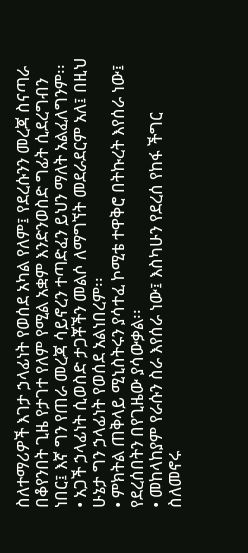ስለተማሪዎች እገታ ኃላፊነት የወሰደ አካል የለም፤ የደረሱንን መረጃ ስናጣራ በቆየንበት ጊዜ የታገተ የለም የሚል አቋም እንድንወስድ ግፊት ሲደረግብን ነበር፤ እኛ ግን የጠራ መረጃ ሳይኖረን ተጣድፈን ይህን ማለት አልፈለግንም፡፡
• አጋች ኃላፊነት ሲወስድ ታጋቾችን መልሶ ለማግኘት መደራደርም አለ፤ በዚህ ሁኔታ ግን ኃላፊነት የወሰደ አልነበረም፡፡
• ምክትል ጠቅላይ ሚኒስትሩን ያሳተፈ ኮሚቴ ተዋቅሮ በትኩረት እየሰራ ነው፤ የደረሰበትን በየጊዜው ያሳውቃል፡፡
• መከላከያም የራሱን ስራ እየሰራ ነው፤ እስካሁን የደረሰ የከፋ ችግር ስለመኖሩ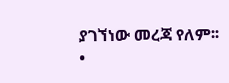ያገኘነው መረጃ የለም፡፡
•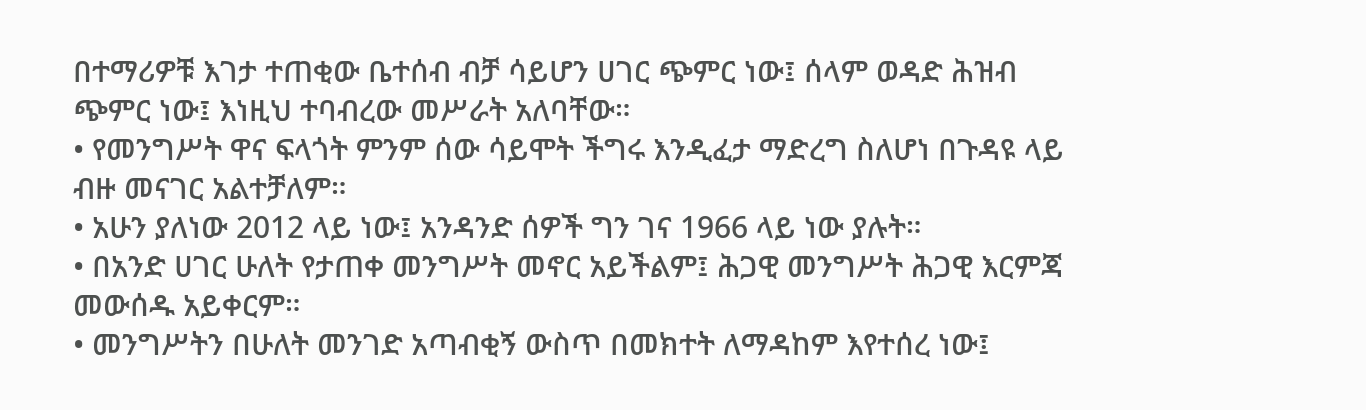በተማሪዎቹ እገታ ተጠቂው ቤተሰብ ብቻ ሳይሆን ሀገር ጭምር ነው፤ ሰላም ወዳድ ሕዝብ ጭምር ነው፤ እነዚህ ተባብረው መሥራት አለባቸው።
• የመንግሥት ዋና ፍላጎት ምንም ሰው ሳይሞት ችግሩ እንዲፈታ ማድረግ ስለሆነ በጉዳዩ ላይ ብዙ መናገር አልተቻለም።
• አሁን ያለነው 2012 ላይ ነው፤ አንዳንድ ሰዎች ግን ገና 1966 ላይ ነው ያሉት።
• በአንድ ሀገር ሁለት የታጠቀ መንግሥት መኖር አይችልም፤ ሕጋዊ መንግሥት ሕጋዊ እርምጃ መውሰዱ አይቀርም።
• መንግሥትን በሁለት መንገድ አጣብቂኝ ውስጥ በመክተት ለማዳከም እየተሰረ ነው፤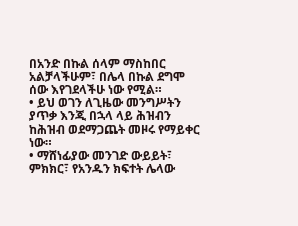በአንድ በኩል ሰላም ማስከበር አልቻላችሁም፣ በሌላ በኩል ደግሞ ሰው እየገደላችሁ ነው የሚል።
• ይህ ወገን ለጊዜው መንግሥትን ያጥቃ እንጂ በኋላ ላይ ሕዝብን ከሕዝብ ወደማጋጨት መዞሩ የማይቀር ነው።
• ማሸነፊያው መንገድ ውይይት፣ ምክክር፣ የአንዱን ክፍተት ሌላው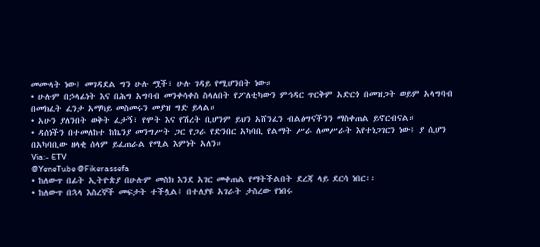መሙላት ነው፤ መገዳደል ግን ሁሉ ሟች፣ ሁሉ ገዳይ የሚሆንበት ነው።
• ሁሉም በኃላፊነት እና በሕግ አግባብ መንቀሳቀስ ስላለበት የፖለቲካውን ምኅዳር ጥርቅም አድርጎ በመዝጋት ወይም አላግባብ በመክፈት ፈንታ አማካይ መስመሩን መያዝ ግድ ይላል።
• አሁን ያለንበት ወቅት ፈታኝ፣ የሞት እና የሽረት ቢሆንም ይህን አሸንፈን ብልፅግናችንን ማስቀጠል ይኖርብናል።
• ዳሰነችን በተመለከተ ከኬንያ መንግሥት ጋር የጋራ የድንበር አካባቢ የልማት ሥራ ለመሥራት እየተነጋገርን ነው፤ ያ ሲሆን በአካባቢው ዘላቂ ሰላም ይፈጠራል የሚል እምነት አለን።
Via:- ETV
@YeneTube @Fikerassefa
• ከለውጥ በፊት ኢትዮጵያ በሁሉም መስክ እንደ አገር መቀጠል የማትችልበት ደረጃ ላይ ደርሳ ነበር፡፡
• ከለውጥ በኋላ እስረኞች መፍታት ተችሏል፤ በተለያዩ አገራት ታስረው የነበሩ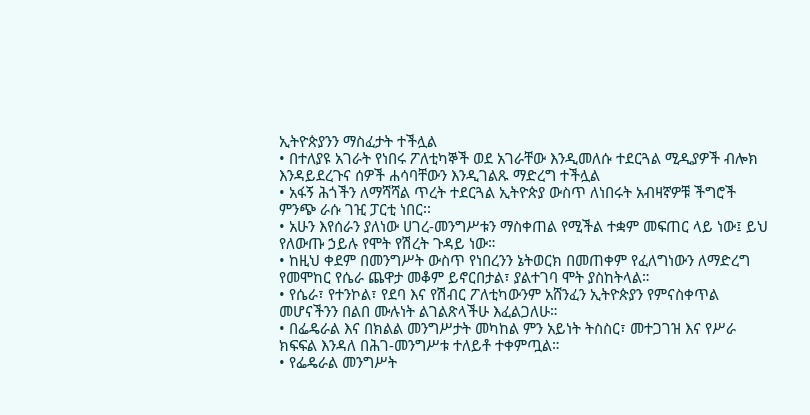ኢትዮጵያንን ማስፈታት ተችሏል
• በተለያዩ አገራት የነበሩ ፖለቲካኞች ወደ አገራቸው እንዲመለሱ ተደርጓል ሚዲያዎች ብሎክ እንዳይደረጉና ሰዎች ሐሳባቸውን እንዲገልጹ ማድረግ ተችሏል
• አፋኝ ሕጎችን ለማሻሻል ጥረት ተደርጓል ኢትዮጵያ ውስጥ ለነበሩት አብዛኛዎቹ ችግሮች ምንጭ ራሱ ገዢ ፓርቲ ነበር፡፡
• አሁን እየሰራን ያለነው ሀገረ-መንግሥቱን ማስቀጠል የሚችል ተቋም መፍጠር ላይ ነው፤ ይህ የለውጡ ኃይሉ የሞት የሽረት ጉዳይ ነው።
• ከዚህ ቀደም በመንግሥት ውስጥ የነበረንን ኔትወርክ በመጠቀም የፈለግነውን ለማድረግ የመሞከር የሴራ ጨዋታ መቆም ይኖርበታል፣ ያልተገባ ሞት ያስከትላል።
• የሴራ፣ የተንኮል፣ የደባ እና የሽብር ፖለቲካውንም አሸንፈን ኢትዮጵያን የምናስቀጥል መሆናችንን በልበ ሙሉነት ልገልጽላችሁ እፈልጋለሁ።
• በፌዴራል እና በክልል መንግሥታት መካከል ምን አይነት ትስስር፣ መተጋገዝ እና የሥራ ክፍፍል እንዳለ በሕገ-መንግሥቱ ተለይቶ ተቀምጧል።
• የፌዴራል መንግሥት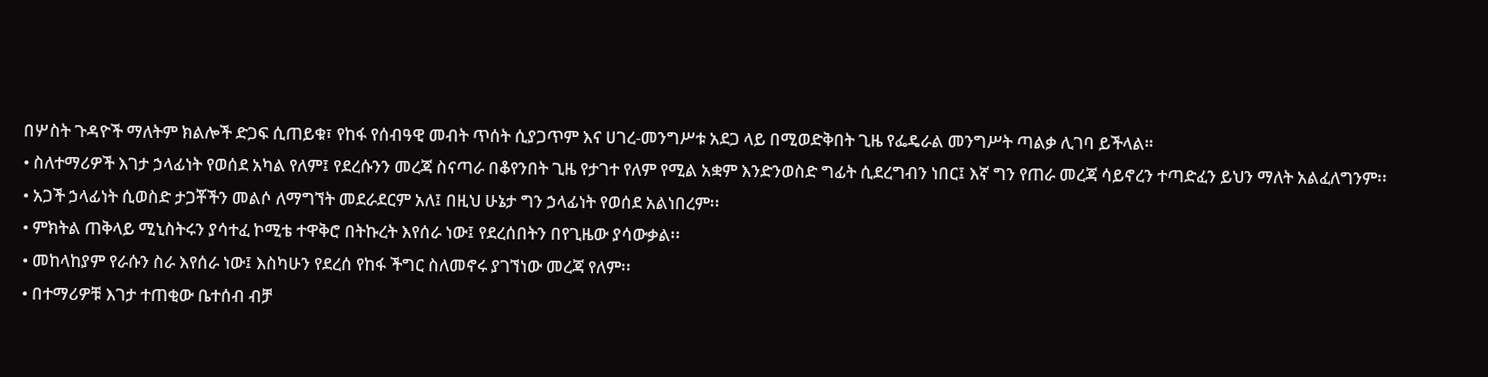በሦስት ጉዳዮች ማለትም ክልሎች ድጋፍ ሲጠይቁ፣ የከፋ የሰብዓዊ መብት ጥሰት ሲያጋጥም እና ሀገረ-መንግሥቱ አደጋ ላይ በሚወድቅበት ጊዜ የፌዴራል መንግሥት ጣልቃ ሊገባ ይችላል።
• ስለተማሪዎች እገታ ኃላፊነት የወሰደ አካል የለም፤ የደረሱንን መረጃ ስናጣራ በቆየንበት ጊዜ የታገተ የለም የሚል አቋም እንድንወስድ ግፊት ሲደረግብን ነበር፤ እኛ ግን የጠራ መረጃ ሳይኖረን ተጣድፈን ይህን ማለት አልፈለግንም፡፡
• አጋች ኃላፊነት ሲወስድ ታጋቾችን መልሶ ለማግኘት መደራደርም አለ፤ በዚህ ሁኔታ ግን ኃላፊነት የወሰደ አልነበረም፡፡
• ምክትል ጠቅላይ ሚኒስትሩን ያሳተፈ ኮሚቴ ተዋቅሮ በትኩረት እየሰራ ነው፤ የደረሰበትን በየጊዜው ያሳውቃል፡፡
• መከላከያም የራሱን ስራ እየሰራ ነው፤ እስካሁን የደረሰ የከፋ ችግር ስለመኖሩ ያገኘነው መረጃ የለም፡፡
• በተማሪዎቹ እገታ ተጠቂው ቤተሰብ ብቻ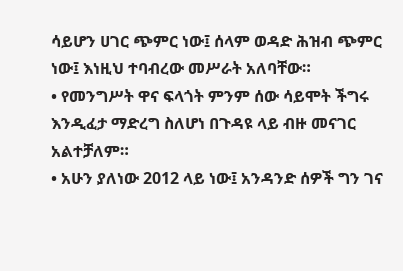ሳይሆን ሀገር ጭምር ነው፤ ሰላም ወዳድ ሕዝብ ጭምር ነው፤ እነዚህ ተባብረው መሥራት አለባቸው።
• የመንግሥት ዋና ፍላጎት ምንም ሰው ሳይሞት ችግሩ እንዲፈታ ማድረግ ስለሆነ በጉዳዩ ላይ ብዙ መናገር አልተቻለም።
• አሁን ያለነው 2012 ላይ ነው፤ አንዳንድ ሰዎች ግን ገና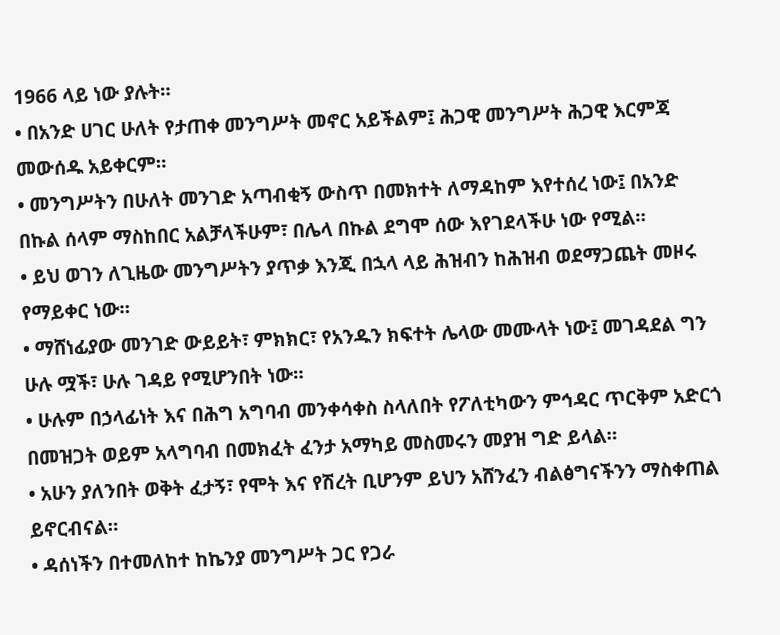1966 ላይ ነው ያሉት።
• በአንድ ሀገር ሁለት የታጠቀ መንግሥት መኖር አይችልም፤ ሕጋዊ መንግሥት ሕጋዊ እርምጃ መውሰዱ አይቀርም።
• መንግሥትን በሁለት መንገድ አጣብቂኝ ውስጥ በመክተት ለማዳከም እየተሰረ ነው፤ በአንድ በኩል ሰላም ማስከበር አልቻላችሁም፣ በሌላ በኩል ደግሞ ሰው እየገደላችሁ ነው የሚል።
• ይህ ወገን ለጊዜው መንግሥትን ያጥቃ እንጂ በኋላ ላይ ሕዝብን ከሕዝብ ወደማጋጨት መዞሩ የማይቀር ነው።
• ማሸነፊያው መንገድ ውይይት፣ ምክክር፣ የአንዱን ክፍተት ሌላው መሙላት ነው፤ መገዳደል ግን ሁሉ ሟች፣ ሁሉ ገዳይ የሚሆንበት ነው።
• ሁሉም በኃላፊነት እና በሕግ አግባብ መንቀሳቀስ ስላለበት የፖለቲካውን ምኅዳር ጥርቅም አድርጎ በመዝጋት ወይም አላግባብ በመክፈት ፈንታ አማካይ መስመሩን መያዝ ግድ ይላል።
• አሁን ያለንበት ወቅት ፈታኝ፣ የሞት እና የሽረት ቢሆንም ይህን አሸንፈን ብልፅግናችንን ማስቀጠል ይኖርብናል።
• ዳሰነችን በተመለከተ ከኬንያ መንግሥት ጋር የጋራ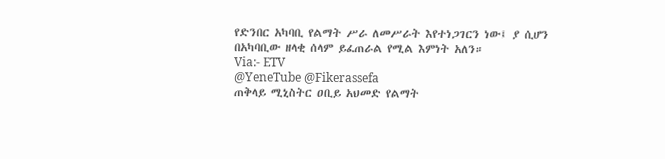የድንበር አካባቢ የልማት ሥራ ለመሥራት እየተነጋገርን ነው፤ ያ ሲሆን በአካባቢው ዘላቂ ሰላም ይፈጠራል የሚል እምነት አለን።
Via:- ETV
@YeneTube @Fikerassefa
ጠቅላይ ሚኒስትር ዐቢይ አህመድ የልማት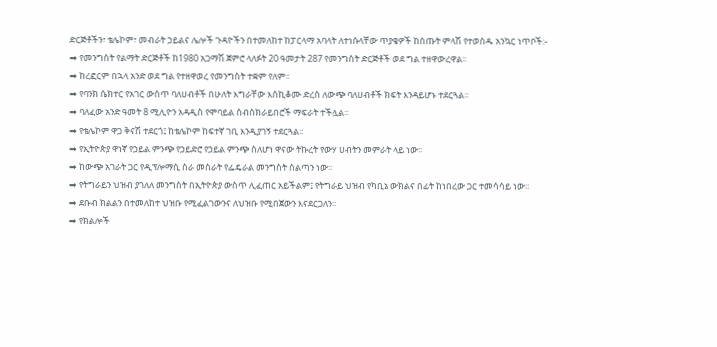ድርጅቶችን፣ ቴሌኮም፣ መብራት ኃይልና ሌሎች ጉዳዮችን በተመለከተ ከፓርላማ አባላት ለተነሱላቸው ጥያቄዎች ከሰጡት ምላሽ የተወሰዱ አንኳር ነጥቦች:-
➡ የመንግስት የልማት ድርጅቶች ከ1980 አጋማሽ ጀምሮ ላለፉት 20 ዓመታት 287 የመንግስት ድርጅቶች ወደ ግል ተዘዋውረዋል፡፡
➡ ከረፎርም በኋላ አንድ ወደ ግል የተዘዋወረ የመንግስት ተቋም የለም፡፡
➡ የባንክ ሴክተር የአገር ውስጥ ባለሀብቶች በሁለት እግራቸው እስኪቆሙ ድረስ ለውጭ ባለሀብቶች ክፍት እንዳይሆኑ ተደርጓል፡፡
➡ ባለፈው አንድ ዓመት 8 ሚሊዮን አዳዲስ የሞባይል ሰብስክራይበሮች ማፍራት ተችሏል፡፡
➡ የቴሌኮም ዋጋ ቅናሽ ተደርጎ፤ ከቴሌኮም ከፍተኛ ገቢ እንዲያገኝ ተደርጓል፡፡
➡ የኢትዮጵያ ዋነኛ የኃይል ምንጭ የኃይድሮ የኃይል ምንጭ ስለሆነ ዋናው ትኩረት የውሃ ሀብትን መምራት ላይ ነው፡፡
➡ ከውጭ አገራት ጋር የዲፕሎማሲ ስራ መስራት የፌዴራል መንግስት ስልጣን ነው፡፡
➡ የትግራይን ህዝብ ያገለለ መንግስት በኢትዮጵያ ውስጥ ሊፈጠር አይችልም፤ የትግራይ ህዝብ የካቢኔ ውክልና በፊት ከነበረው ጋር ተመሳሳይ ነው፡፡
➡ ደቡብ ክልልን በተመለከተ ህዝቡ የሚፈልገውንና ለህዝቡ የሚበጀውን እናደርጋለን፡፡
➡ የክልሎች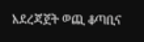አደረጃጀት ወጪ ቆጣቢና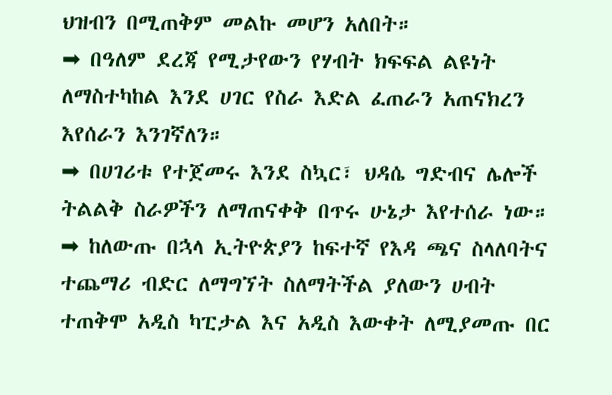ህዝብን በሚጠቅም መልኩ መሆን አለበት።
➡ በዓለም ደረጃ የሚታየውን የሃብት ክፍፍል ልዩነት ለማስተካከል እንደ ሀገር የስራ እድል ፈጠራን አጠናክረን እየሰራን እንገኛለን።
➡ በሀገሪቱ የተጀመሩ እንደ ስኳር፣ ህዳሴ ግድብና ሌሎች ትልልቅ ስራዎችን ለማጠናቀቅ በጥሩ ሁኔታ እየተሰራ ነው።
➡ ከለውጡ በኋላ ኢትዮጵያን ከፍተኛ የእዳ ጫና ስላለባትና ተጨማሪ ብድር ለማግኘት ስለማትችል ያለውን ሀብት ተጠቅሞ አዲስ ካፒታል እና አዲስ እውቀት ለሚያመጡ በር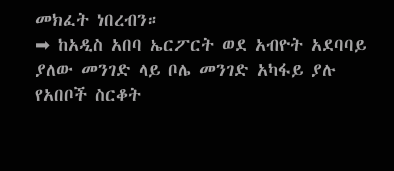መክፈት ነበረብን።
➡ ከአዲስ አበባ ኤርፖርት ወደ አብዮት አደባባይ ያለው መንገድ ላይ ቦሌ መንገድ አካፋይ ያሉ የአበቦች ስርቆት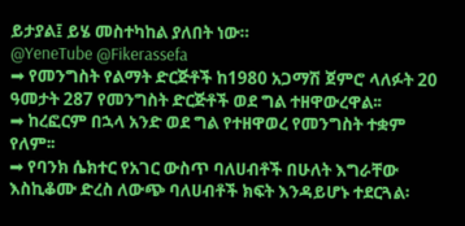ይታያል፤ ይሄ መስተካከል ያለበት ነው።
@YeneTube @Fikerassefa
➡ የመንግስት የልማት ድርጅቶች ከ1980 አጋማሽ ጀምሮ ላለፉት 20 ዓመታት 287 የመንግስት ድርጅቶች ወደ ግል ተዘዋውረዋል፡፡
➡ ከረፎርም በኋላ አንድ ወደ ግል የተዘዋወረ የመንግስት ተቋም የለም፡፡
➡ የባንክ ሴክተር የአገር ውስጥ ባለሀብቶች በሁለት እግራቸው እስኪቆሙ ድረስ ለውጭ ባለሀብቶች ክፍት እንዳይሆኑ ተደርጓል፡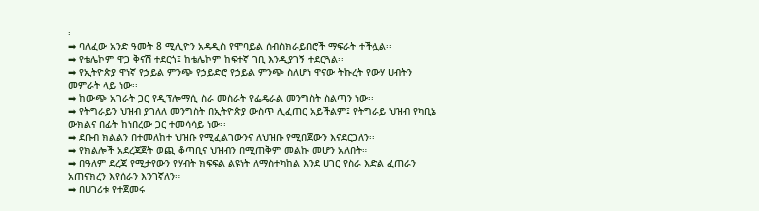፡
➡ ባለፈው አንድ ዓመት 8 ሚሊዮን አዳዲስ የሞባይል ሰብስክራይበሮች ማፍራት ተችሏል፡፡
➡ የቴሌኮም ዋጋ ቅናሽ ተደርጎ፤ ከቴሌኮም ከፍተኛ ገቢ እንዲያገኝ ተደርጓል፡፡
➡ የኢትዮጵያ ዋነኛ የኃይል ምንጭ የኃይድሮ የኃይል ምንጭ ስለሆነ ዋናው ትኩረት የውሃ ሀብትን መምራት ላይ ነው፡፡
➡ ከውጭ አገራት ጋር የዲፕሎማሲ ስራ መስራት የፌዴራል መንግስት ስልጣን ነው፡፡
➡ የትግራይን ህዝብ ያገለለ መንግስት በኢትዮጵያ ውስጥ ሊፈጠር አይችልም፤ የትግራይ ህዝብ የካቢኔ ውክልና በፊት ከነበረው ጋር ተመሳሳይ ነው፡፡
➡ ደቡብ ክልልን በተመለከተ ህዝቡ የሚፈልገውንና ለህዝቡ የሚበጀውን እናደርጋለን፡፡
➡ የክልሎች አደረጃጀት ወጪ ቆጣቢና ህዝብን በሚጠቅም መልኩ መሆን አለበት።
➡ በዓለም ደረጃ የሚታየውን የሃብት ክፍፍል ልዩነት ለማስተካከል እንደ ሀገር የስራ እድል ፈጠራን አጠናክረን እየሰራን እንገኛለን።
➡ በሀገሪቱ የተጀመሩ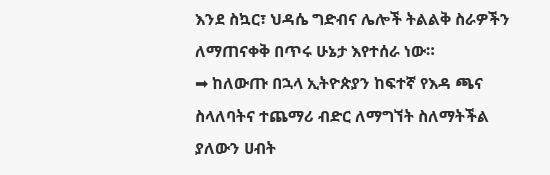እንደ ስኳር፣ ህዳሴ ግድብና ሌሎች ትልልቅ ስራዎችን ለማጠናቀቅ በጥሩ ሁኔታ እየተሰራ ነው።
➡ ከለውጡ በኋላ ኢትዮጵያን ከፍተኛ የእዳ ጫና ስላለባትና ተጨማሪ ብድር ለማግኘት ስለማትችል ያለውን ሀብት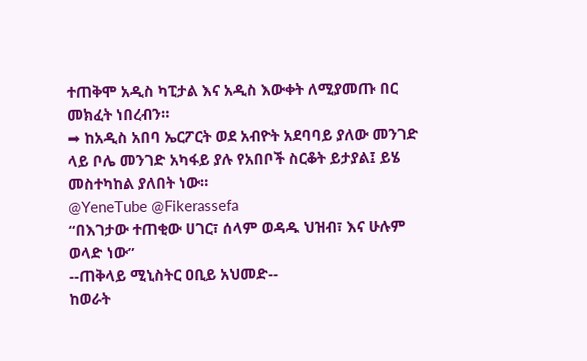ተጠቅሞ አዲስ ካፒታል እና አዲስ እውቀት ለሚያመጡ በር መክፈት ነበረብን።
➡ ከአዲስ አበባ ኤርፖርት ወደ አብዮት አደባባይ ያለው መንገድ ላይ ቦሌ መንገድ አካፋይ ያሉ የአበቦች ስርቆት ይታያል፤ ይሄ መስተካከል ያለበት ነው።
@YeneTube @Fikerassefa
“በእገታው ተጠቂው ሀገር፣ ሰላም ወዳዱ ህዝብ፣ እና ሁሉም ወላድ ነው”
--ጠቅላይ ሚኒስትር ዐቢይ አህመድ--
ከወራት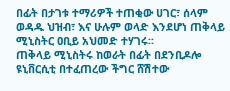በፊት በታገቱ ተማሪዎች ተጠቂው ሀገር፣ ሰላም ወዳዱ ህዝብ፣ እና ሁሉም ወላድ እንደሆነ ጠቅላይ ሚኒስትር ዐቢይ አህመድ ተሃገሩ፡፡
ጠቅላይ ሚኒስትሩ ከወራት በፊት በደንቢዶሎ ዩኒቨርሲቲ በተፈጠረው ችግር ሸሽተው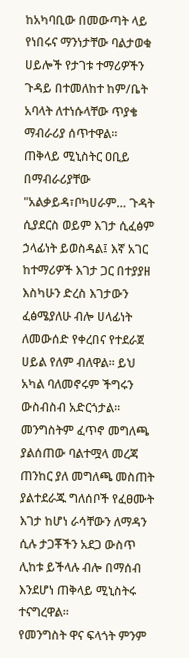ከአካባቢው በመውጣት ላይ የነበሩና ማንነታቸው ባልታወቁ ሀይሎች የታገቱ ተማሪዎችን ጉዳይ በተመለከተ ከም/ቤት አባላት ለተነሱላቸው ጥያቄ ማብራሪያ ሰጥተዋል፡፡
ጠቅላይ ሚኒስትር ዐቢይ በማብራሪያቸው "አልቃይዳ፣ቦካሀራም… ጉዳት ሲያደርስ ወይም እገታ ሲፈፅም ኃላፊነት ይወስዳል፤ እኛ አገር ከተማሪዎች እገታ ጋር በተያያዘ እስካሁን ድረስ እገታውን ፈፅሜያለሁ ብሎ ሀላፊነት ለመውሰድ የቀረበና የተደራጀ ሀይል የለም ብለዋል፡፡ ይህ አካል ባለመኖሩም ችግሩን ውስብስብ አድርጎታል፡፡
መንግስትም ፈጥኖ መግለጫ ያልሰጠው ባልተሟላ መረጃ ጠንከር ያለ መግለጫ መስጠት ያልተደራጁ ግለሰቦች የፈፀሙት እገታ ከሆነ ራሳቸውን ለማዳን ሲሉ ታጋቾችን አደጋ ውስጥ ሊከቱ ይችላሉ ብሎ በማሰብ እንደሆነ ጠቅላይ ሚኒስትሩ ተናግረዋል፡፡
የመንግስት ዋና ፍላጎት ምንም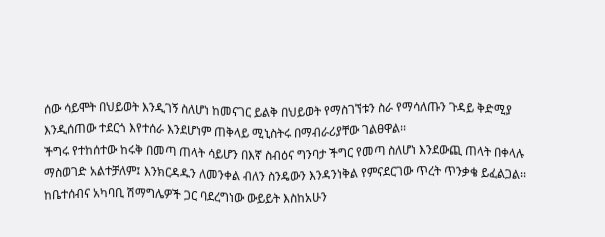ሰው ሳይሞት በህይወት እንዲገኝ ስለሆነ ከመናገር ይልቅ በህይወት የማስገኘቱን ስራ የማሳለጡን ጉዳይ ቅድሚያ እንዲሰጠው ተደርጎ እየተሰራ እንደሆነም ጠቅላይ ሚኒስትሩ በማብራሪያቸው ገልፀዋል፡፡
ችግሩ የተከሰተው ከሩቅ በመጣ ጠላት ሳይሆን በእኛ ስብዕና ግንባታ ችግር የመጣ ስለሆነ እንደውጪ ጠላት በቀላሉ ማስወገድ አልተቻለም፤ እንክርዳዱን ለመንቀል ብለን ስንዴውን እንዳንነቅል የምናደርገው ጥረት ጥንቃቄ ይፈልጋል፡፡
ከቤተሰብና አካባቢ ሽማግሌዎች ጋር ባደረግነው ውይይት እስከአሁን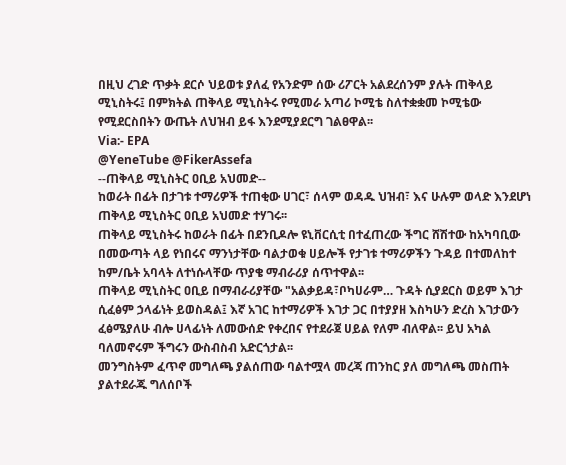በዚህ ረገድ ጥቃት ደርሶ ህይወቱ ያለፈ የአንድም ሰው ሪፖርት አልደረሰንም ያሉት ጠቅላይ ሚኒስትሩ፤ በምክትል ጠቅላይ ሚኒስትሩ የሚመራ አጣሪ ኮሚቴ ስለተቋቋመ ኮሚቴው የሚደርስበትን ውጤት ለህዝብ ይፋ እንደሚያደርግ ገልፀዋል፡፡
Via:- EPA
@YeneTube @FikerAssefa
--ጠቅላይ ሚኒስትር ዐቢይ አህመድ--
ከወራት በፊት በታገቱ ተማሪዎች ተጠቂው ሀገር፣ ሰላም ወዳዱ ህዝብ፣ እና ሁሉም ወላድ እንደሆነ ጠቅላይ ሚኒስትር ዐቢይ አህመድ ተሃገሩ፡፡
ጠቅላይ ሚኒስትሩ ከወራት በፊት በደንቢዶሎ ዩኒቨርሲቲ በተፈጠረው ችግር ሸሽተው ከአካባቢው በመውጣት ላይ የነበሩና ማንነታቸው ባልታወቁ ሀይሎች የታገቱ ተማሪዎችን ጉዳይ በተመለከተ ከም/ቤት አባላት ለተነሱላቸው ጥያቄ ማብራሪያ ሰጥተዋል፡፡
ጠቅላይ ሚኒስትር ዐቢይ በማብራሪያቸው "አልቃይዳ፣ቦካሀራም… ጉዳት ሲያደርስ ወይም እገታ ሲፈፅም ኃላፊነት ይወስዳል፤ እኛ አገር ከተማሪዎች እገታ ጋር በተያያዘ እስካሁን ድረስ እገታውን ፈፅሜያለሁ ብሎ ሀላፊነት ለመውሰድ የቀረበና የተደራጀ ሀይል የለም ብለዋል፡፡ ይህ አካል ባለመኖሩም ችግሩን ውስብስብ አድርጎታል፡፡
መንግስትም ፈጥኖ መግለጫ ያልሰጠው ባልተሟላ መረጃ ጠንከር ያለ መግለጫ መስጠት ያልተደራጁ ግለሰቦች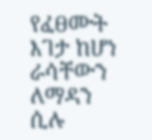የፈፀሙት እገታ ከሆነ ራሳቸውን ለማዳን ሲሉ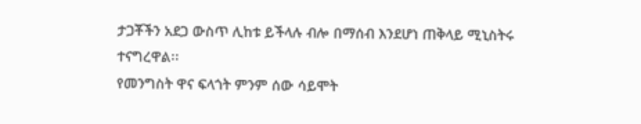ታጋቾችን አደጋ ውስጥ ሊከቱ ይችላሉ ብሎ በማሰብ እንደሆነ ጠቅላይ ሚኒስትሩ ተናግረዋል፡፡
የመንግስት ዋና ፍላጎት ምንም ሰው ሳይሞት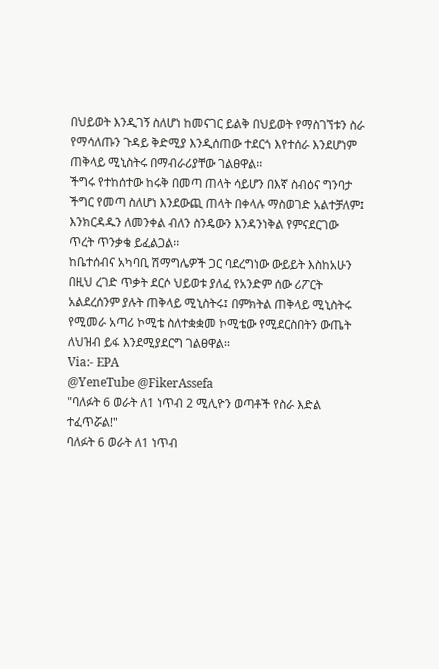በህይወት እንዲገኝ ስለሆነ ከመናገር ይልቅ በህይወት የማስገኘቱን ስራ የማሳለጡን ጉዳይ ቅድሚያ እንዲሰጠው ተደርጎ እየተሰራ እንደሆነም ጠቅላይ ሚኒስትሩ በማብራሪያቸው ገልፀዋል፡፡
ችግሩ የተከሰተው ከሩቅ በመጣ ጠላት ሳይሆን በእኛ ስብዕና ግንባታ ችግር የመጣ ስለሆነ እንደውጪ ጠላት በቀላሉ ማስወገድ አልተቻለም፤ እንክርዳዱን ለመንቀል ብለን ስንዴውን እንዳንነቅል የምናደርገው ጥረት ጥንቃቄ ይፈልጋል፡፡
ከቤተሰብና አካባቢ ሽማግሌዎች ጋር ባደረግነው ውይይት እስከአሁን በዚህ ረገድ ጥቃት ደርሶ ህይወቱ ያለፈ የአንድም ሰው ሪፖርት አልደረሰንም ያሉት ጠቅላይ ሚኒስትሩ፤ በምክትል ጠቅላይ ሚኒስትሩ የሚመራ አጣሪ ኮሚቴ ስለተቋቋመ ኮሚቴው የሚደርስበትን ውጤት ለህዝብ ይፋ እንደሚያደርግ ገልፀዋል፡፡
Via:- EPA
@YeneTube @FikerAssefa
"ባለፉት 6 ወራት ለ1 ነጥብ 2 ሚሊዮን ወጣቶች የስራ እድል ተፈጥሯል!"
ባለፉት 6 ወራት ለ1 ነጥብ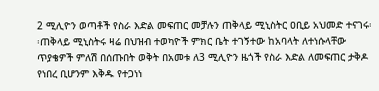2 ሚሊዮን ወጣቶች የስራ እድል መፍጠር መቻሉን ጠቅላይ ሚኒስትር ዐቢይ አህመድ ተናገሩ፡፡ጠቅላይ ሚኒስትሩ ዛሬ በህዝብ ተወካዮች ምክር ቤት ተገኝተው ከአባላት ለተነሱላቸው ጥያቄዎች ምለሽ በሰጡበት ወቅት በአመቱ ለ3 ሚሊዮን ዜጎች የስራ እድል ለመፍጠር ታቅዶ የነበረ ቢሆንም እቅዱ የተጋነነ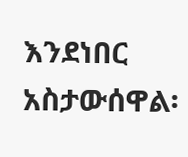እንደነበር አስታውሰዋል፡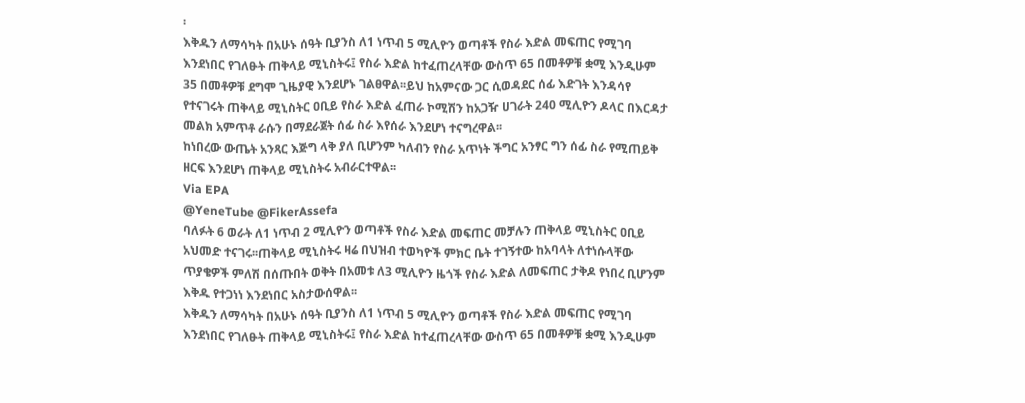፡
እቅዱን ለማሳካት በአሁኑ ሰዓት ቢያንስ ለ1 ነጥብ 5 ሚሊዮን ወጣቶች የስራ እድል መፍጠር የሚገባ እንደነበር የገለፁት ጠቅላይ ሚኒስትሩ፤ የስራ እድል ከተፈጠረላቸው ውስጥ 65 በመቶዎቹ ቋሚ እንዲሁም 35 በመቶዎቹ ደግሞ ጊዜያዊ እንደሆኑ ገልፀዋል፡፡ይህ ከአምናው ጋር ሲወዳደር ሰፊ እድገት እንዳሳየ የተናገሩት ጠቅላይ ሚኒስትር ዐቢይ የስራ እድል ፈጠራ ኮሚሽን ከአጋዥ ሀገራት 240 ሚሊዮን ዶላር በእርዳታ መልክ አምጥቶ ራሱን በማደራጀት ሰፊ ስራ እየሰራ እንደሆነ ተናግረዋል፡፡
ከነበረው ውጤት አንጻር እጅግ ላቅ ያለ ቢሆንም ካለብን የስራ አጥነት ችግር አንፃር ግን ሰፊ ስራ የሚጠይቅ ዘርፍ እንደሆነ ጠቅላይ ሚኒስትሩ አብራርተዋል፡፡
Via EPA
@YeneTube @FikerAssefa
ባለፉት 6 ወራት ለ1 ነጥብ 2 ሚሊዮን ወጣቶች የስራ እድል መፍጠር መቻሉን ጠቅላይ ሚኒስትር ዐቢይ አህመድ ተናገሩ፡፡ጠቅላይ ሚኒስትሩ ዛሬ በህዝብ ተወካዮች ምክር ቤት ተገኝተው ከአባላት ለተነሱላቸው ጥያቄዎች ምለሽ በሰጡበት ወቅት በአመቱ ለ3 ሚሊዮን ዜጎች የስራ እድል ለመፍጠር ታቅዶ የነበረ ቢሆንም እቅዱ የተጋነነ እንደነበር አስታውሰዋል፡፡
እቅዱን ለማሳካት በአሁኑ ሰዓት ቢያንስ ለ1 ነጥብ 5 ሚሊዮን ወጣቶች የስራ እድል መፍጠር የሚገባ እንደነበር የገለፁት ጠቅላይ ሚኒስትሩ፤ የስራ እድል ከተፈጠረላቸው ውስጥ 65 በመቶዎቹ ቋሚ እንዲሁም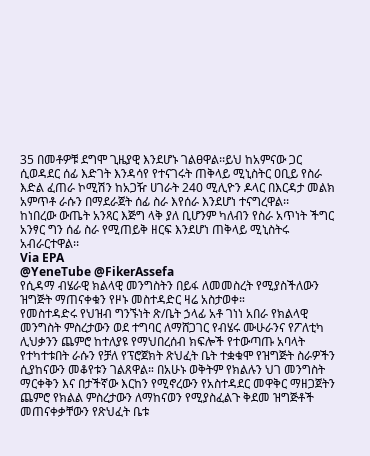35 በመቶዎቹ ደግሞ ጊዜያዊ እንደሆኑ ገልፀዋል፡፡ይህ ከአምናው ጋር ሲወዳደር ሰፊ እድገት እንዳሳየ የተናገሩት ጠቅላይ ሚኒስትር ዐቢይ የስራ እድል ፈጠራ ኮሚሽን ከአጋዥ ሀገራት 240 ሚሊዮን ዶላር በእርዳታ መልክ አምጥቶ ራሱን በማደራጀት ሰፊ ስራ እየሰራ እንደሆነ ተናግረዋል፡፡
ከነበረው ውጤት አንጻር እጅግ ላቅ ያለ ቢሆንም ካለብን የስራ አጥነት ችግር አንፃር ግን ሰፊ ስራ የሚጠይቅ ዘርፍ እንደሆነ ጠቅላይ ሚኒስትሩ አብራርተዋል፡፡
Via EPA
@YeneTube @FikerAssefa
የሲዳማ ብሄራዊ ክልላዊ መንግስትን በይፋ ለመመስረት የሚያስችለውን ዝግጅት ማጠናቀቁን የዞኑ መስተዳድር ዛሬ አስታወቀ።
የመስተዳድሩ የህዝብ ግንኙነት ጽ/ቤት ኃላፊ አቶ ገነነ አበራ የክልላዊ መንግስት ምስረታውን ወደ ተግባር ለማሸጋገር የብሄሩ ሙሁራንና የፖለቲካ ሊህቃንን ጨምሮ ከተለያዩ የማህበረሰብ ክፍሎች የተውጣጡ አባላት የተካተቱበት ራሱን የቻለ የፕሮጀክት ጽህፈት ቤት ተቋቁሞ የዝግጅት ስራዎችን ሲያከናውን መቆየቱን ገልጸዋል። በአሁኑ ወቅትም የክልሉን ህገ መንግስት ማርቀቅን እና በታችኛው እርከን የሚኖረውን የአስተዳደር መዋቅር ማዘጋጀትን ጨምሮ የክልል ምስረታውን ለማከናወን የሚያስፈልጉ ቅደመ ዝግጅቶች መጠናቀቃቸውን የጽህፈት ቤቱ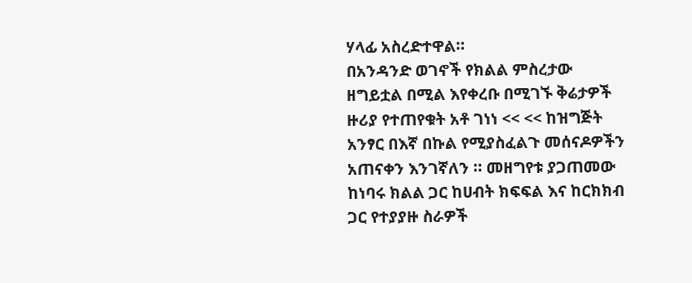ሃላፊ አስረድተዋል።
በአንዳንድ ወገኖች የክልል ምስረታው ዘግይቷል በሚል እየቀረቡ በሚገኙ ቅሬታዎች ዙሪያ የተጠየቁት አቶ ገነነ << << ከዝግጅት አንፃር በእኛ በኩል የሚያስፈልጉ መሰናዶዎችን አጠናቀን እንገኛለን ። መዘግየቱ ያጋጠመው ከነባሩ ክልል ጋር ከሀብት ክፍፍል እና ከርክክብ ጋር የተያያዙ ስራዎች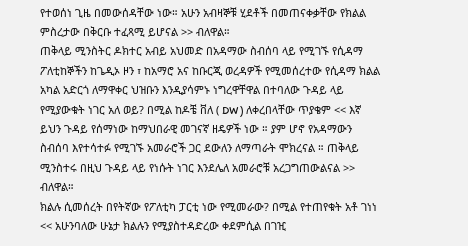የተወሰነ ጊዜ በመውሰዳቸው ነው። አሁን አብዛኞቹ ሂደቶች በመጠናቀቃቸው የክልል ምስረታው በቅርቡ ተፈጻሚ ይሆናል >> ብለዋል።
ጠቅላይ ሚንስትር ዶክተር አብይ አህመድ በአዳማው ስብሰባ ላይ የሚገኙ የሲዳማ ፖለቲከኞችን ከጌዲኦ ዞን ፣ ከአማሮ አና ከቡርጂ ወረዳዎች የሚመሰረተው የሲዳማ ክልል አካል አድርጎ ለማዋቀር ህዝቡን እንዲያሳምኑ ነግረዋቸዋል በተባለው ጉዳይ ላይ የሚያውቁት ነገር አለ ወይ? በሚል ከዶቼ ቨለ ( DW ) ለቀረበላቸው ጥያቄም << እኛ ይህን ጉዳይ የሰማነው ከማህበራዊ መገናኛ ዘዴዎች ነው ። ያም ሆኖ የአዳማውን ስብሰባ እየተሳተፉ የሚገኙ አመራሮች ጋር ደውለን ለማጣራት ሞክረናል ። ጠቅላይ ሚንስተሩ በዚህ ጉዳይ ላይ የነሱት ነገር እንደሌለ አመራሮቹ አረጋግጠውልናል >> ብለዋል።
ክልሉ ሲመሰረት በየትኛው የፖለቲካ ፓርቲ ነው የሚመራው? በሚል የተጠየቁት አቶ ገነነ << አሁንባለው ሁኔታ ክልሉን የሚያስተዳድረው ቀደምሲል በገዢ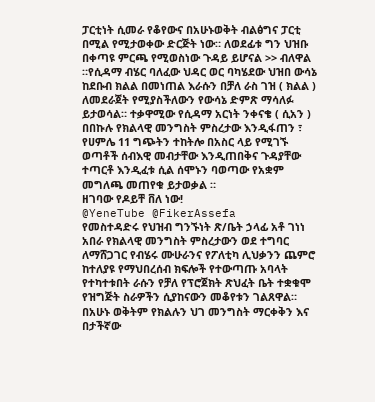ፓርቲነት ሲመራ የቆየውና በአሁኑወቅት ብልፅግና ፓርቲ በሚል የሚታወቀው ድርጅት ነው። ለወደፊቱ ግን ህዝቡ በቀጣዩ ምርጫ የሚወስነው ጉዳይ ይሆናል >> ብለዋል ።የሲዳማ ብሄር ባለፈው ህዳር ወር ባካሄደው ህዝበ ውሳኔ ከደቡብ ክልል በመነጠል እራሱን በቻለ ራስ ገዝ ( ክልል ) ለመደራጀት የሚያስችለውን የውሳኔ ድምጽ ማሳለፉ ይታወሳል። ተቃዋሚው የሲዳማ አርነት ንቀናቄ ( ሲአን ) በበኩሉ የክልላዊ መንግስት ምስረታው እንዲፋጠን ፣ የሀምሌ 11 ግጭትን ተከትሎ በአስር ላይ የሚገኙ ወጣቶች ሰብእዊ መብታቸው እንዲጠበቅና ጉዳያቸው ተጣርቶ እንዲፈቱ ሲል ሰሞኑን ባወጣው የአቋም መግለጫ መጠየቁ ይታወቃል ።
ዘገባው የዶይቸ ቨለ ነው!
@YeneTube @FikerAssefa
የመስተዳድሩ የህዝብ ግንኙነት ጽ/ቤት ኃላፊ አቶ ገነነ አበራ የክልላዊ መንግስት ምስረታውን ወደ ተግባር ለማሸጋገር የብሄሩ ሙሁራንና የፖለቲካ ሊህቃንን ጨምሮ ከተለያዩ የማህበረሰብ ክፍሎች የተውጣጡ አባላት የተካተቱበት ራሱን የቻለ የፕሮጀክት ጽህፈት ቤት ተቋቁሞ የዝግጅት ስራዎችን ሲያከናውን መቆየቱን ገልጸዋል። በአሁኑ ወቅትም የክልሉን ህገ መንግስት ማርቀቅን እና በታችኛው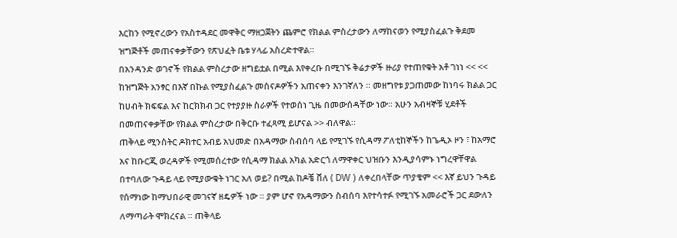እርከን የሚኖረውን የአስተዳደር መዋቅር ማዘጋጀትን ጨምሮ የክልል ምስረታውን ለማከናወን የሚያስፈልጉ ቅደመ ዝግጅቶች መጠናቀቃቸውን የጽህፈት ቤቱ ሃላፊ አስረድተዋል።
በአንዳንድ ወገኖች የክልል ምስረታው ዘግይቷል በሚል እየቀረቡ በሚገኙ ቅሬታዎች ዙሪያ የተጠየቁት አቶ ገነነ << << ከዝግጅት አንፃር በእኛ በኩል የሚያስፈልጉ መሰናዶዎችን አጠናቀን እንገኛለን ። መዘግየቱ ያጋጠመው ከነባሩ ክልል ጋር ከሀብት ክፍፍል እና ከርክክብ ጋር የተያያዙ ስራዎች የተወሰነ ጊዜ በመውሰዳቸው ነው። አሁን አብዛኞቹ ሂደቶች በመጠናቀቃቸው የክልል ምስረታው በቅርቡ ተፈጻሚ ይሆናል >> ብለዋል።
ጠቅላይ ሚንስትር ዶክተር አብይ አህመድ በአዳማው ስብሰባ ላይ የሚገኙ የሲዳማ ፖለቲከኞችን ከጌዲኦ ዞን ፣ ከአማሮ አና ከቡርጂ ወረዳዎች የሚመሰረተው የሲዳማ ክልል አካል አድርጎ ለማዋቀር ህዝቡን እንዲያሳምኑ ነግረዋቸዋል በተባለው ጉዳይ ላይ የሚያውቁት ነገር አለ ወይ? በሚል ከዶቼ ቨለ ( DW ) ለቀረበላቸው ጥያቄም << እኛ ይህን ጉዳይ የሰማነው ከማህበራዊ መገናኛ ዘዴዎች ነው ። ያም ሆኖ የአዳማውን ስብሰባ እየተሳተፉ የሚገኙ አመራሮች ጋር ደውለን ለማጣራት ሞክረናል ። ጠቅላይ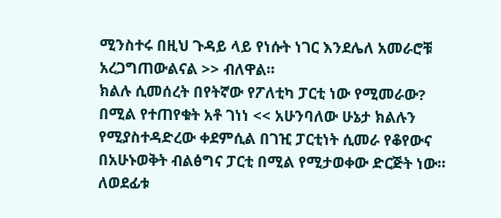ሚንስተሩ በዚህ ጉዳይ ላይ የነሱት ነገር እንደሌለ አመራሮቹ አረጋግጠውልናል >> ብለዋል።
ክልሉ ሲመሰረት በየትኛው የፖለቲካ ፓርቲ ነው የሚመራው? በሚል የተጠየቁት አቶ ገነነ << አሁንባለው ሁኔታ ክልሉን የሚያስተዳድረው ቀደምሲል በገዢ ፓርቲነት ሲመራ የቆየውና በአሁኑወቅት ብልፅግና ፓርቲ በሚል የሚታወቀው ድርጅት ነው። ለወደፊቱ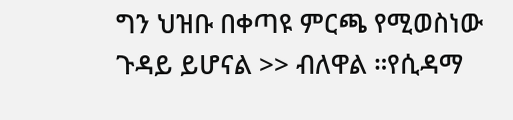ግን ህዝቡ በቀጣዩ ምርጫ የሚወስነው ጉዳይ ይሆናል >> ብለዋል ።የሲዳማ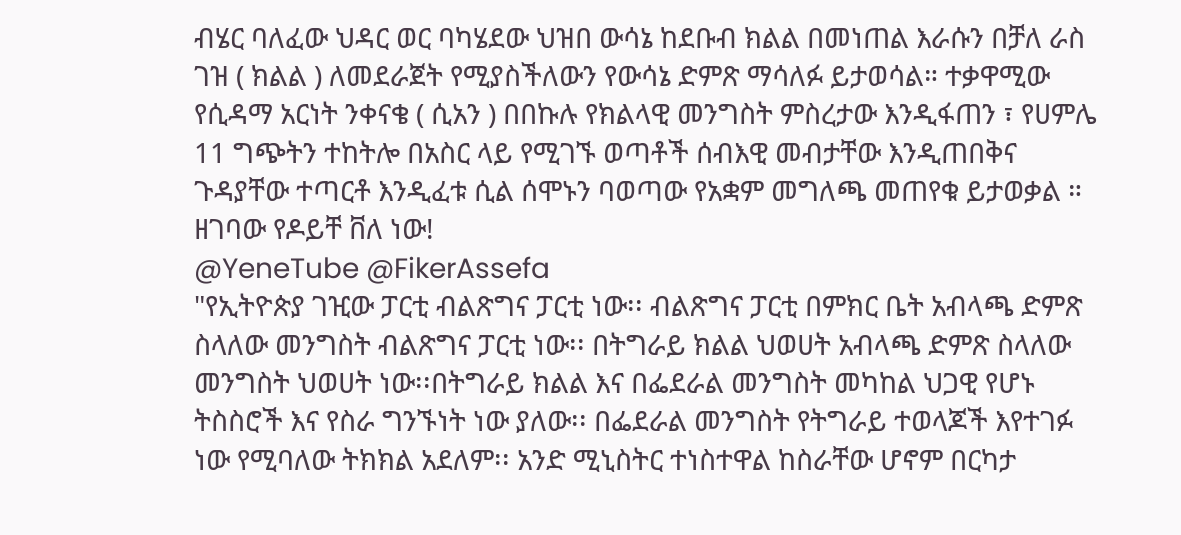ብሄር ባለፈው ህዳር ወር ባካሄደው ህዝበ ውሳኔ ከደቡብ ክልል በመነጠል እራሱን በቻለ ራስ ገዝ ( ክልል ) ለመደራጀት የሚያስችለውን የውሳኔ ድምጽ ማሳለፉ ይታወሳል። ተቃዋሚው የሲዳማ አርነት ንቀናቄ ( ሲአን ) በበኩሉ የክልላዊ መንግስት ምስረታው እንዲፋጠን ፣ የሀምሌ 11 ግጭትን ተከትሎ በአስር ላይ የሚገኙ ወጣቶች ሰብእዊ መብታቸው እንዲጠበቅና ጉዳያቸው ተጣርቶ እንዲፈቱ ሲል ሰሞኑን ባወጣው የአቋም መግለጫ መጠየቁ ይታወቃል ።
ዘገባው የዶይቸ ቨለ ነው!
@YeneTube @FikerAssefa
"የኢትዮጵያ ገዢው ፓርቲ ብልጽግና ፓርቲ ነው፡፡ ብልጽግና ፓርቲ በምክር ቤት አብላጫ ድምጽ ስላለው መንግስት ብልጽግና ፓርቲ ነው፡፡ በትግራይ ክልል ህወሀት አብላጫ ድምጽ ስላለው መንግስት ህወሀት ነው፡፡በትግራይ ክልል እና በፌደራል መንግስት መካከል ህጋዊ የሆኑ ትስስሮች እና የስራ ግንኙነት ነው ያለው፡፡ በፌደራል መንግስት የትግራይ ተወላጆች እየተገፉ ነው የሚባለው ትክክል አደለም፡፡ አንድ ሚኒስትር ተነስተዋል ከስራቸው ሆኖም በርካታ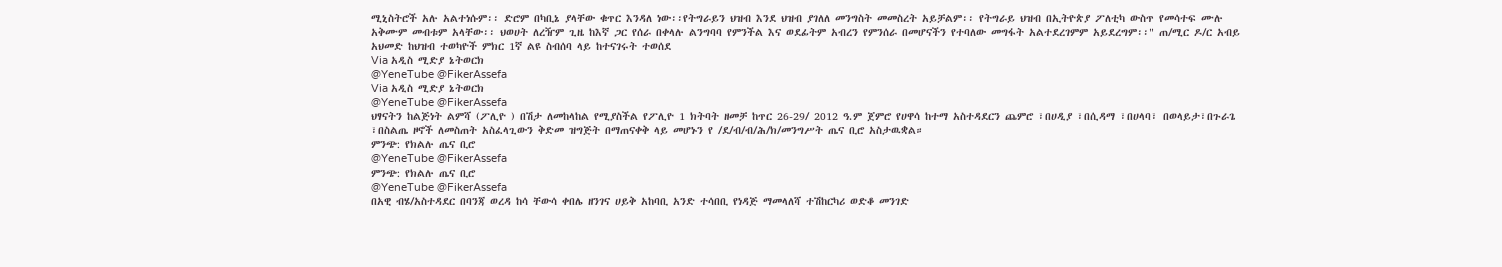ሚኒስትሮች አሉ አልተነሱም፡፡ ድሮም በካቢኔ ያላቸው ቁጥር እንዳለ ነው፡፡የትግራይን ህዝብ እንደ ህዝብ ያገለለ መንግስት መመስረት አይቻልም፡፡ የትግራይ ህዝብ በኢትዮጵያ ፖለቲካ ውስጥ የመሳተፍ ሙሉ አቅሙም መብቱም አላቸው፡፡ ህወሀት ለረዥም ጊዜ ከእኛ ጋር የሰራ በቀላሉ ልንግባባ የምንችል እና ወደፊትም አብረን የምንሰራ በመሆናችን የተባለው መግፋት አልተደረገምም አይደረግም፡፡" ጠ/ሚር ዶ/ር አብይ አህመድ ከህዝብ ተወካዮች ምክር 1ኛ ልዩ ስብሰባ ላይ ከተናገሩት ተወሰደ
Via አዲስ ሚድያ ኔትወርክ
@YeneTube @FikerAssefa
Via አዲስ ሚድያ ኔትወርክ
@YeneTube @FikerAssefa
ህፃናትን ከልጅነት ልምሻ (ፖሊዮ ) በሽታ ለመከላከል የሚያስችል የፖሊዮ 1 ክትባት ዘመቻ ከጥር 26-29/ 2012 ዓ.ም ጀምሮ የሀዋሳ ከተማ አስተዳደርን ጨምሮ ፣በሀዲያ ፣በሲዳማ ፣በሀላባ፣ በወላይታ፣በጉራጌ ፣በስልጤ ዞኖች ለመስጠት አስፈላጊውን ቅድመ ዝግጅት በማጠናቀቅ ላይ መሆኑን የ /ደ/ብ/ብ/ሕ/ክ/መንግሥት ጤና ቢሮ አስታዉቋል።
ምንጭ: የክልሉ ጤና ቢሮ
@YeneTube @FikerAssefa
ምንጭ: የክልሉ ጤና ቢሮ
@YeneTube @FikerAssefa
በአዊ ብሄ/አስተዳደር በባንጃ ወረዳ ከሳ ቸውሳ ቀበሌ ዘንገና ሀይቅ አከባቢ አንድ ተሳበቢ የነዳጅ ማመላለሻ ተሽከርካሪ ወድቆ መንገድ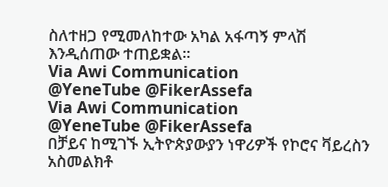ስለተዘጋ የሚመለከተው አካል አፋጣኝ ምላሽ እንዲሰጠው ተጠይቋል።
Via Awi Communication
@YeneTube @FikerAssefa
Via Awi Communication
@YeneTube @FikerAssefa
በቻይና ከሚገኙ ኢትዮጵያውያን ነዋሪዎች የኮሮና ቫይረስን አስመልክቶ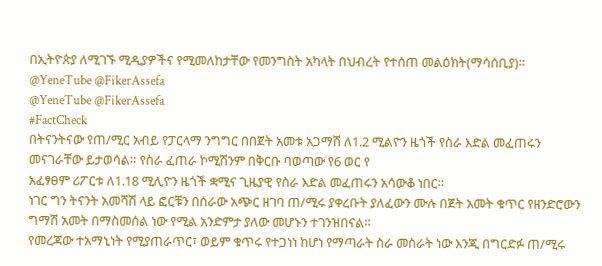በኢትዮጵያ ለሚገኙ ሚዲያዎችና የሚመለከታቸው የመንግስት አካላት በህብረት የተሰጠ መልዕክት(ማሳሰቢያ)።
@YeneTube @FikerAssefa
@YeneTube @FikerAssefa
#FactCheck
በትናንትናው የጠ/ሚር አብይ የፓርላማ ንግግር በበጀት አመቱ አጋማሽ ለ1.2 ሚልዮን ዜጎች የስራ እድል መፈጠሩን መናገራቸው ይታወሳል። የስራ ፈጠራ ኮሚሽንም በቅርቡ ባወጣው የ6 ወር የ
አፈፃፀም ሪፖርቱ ለ1.18 ሚሊዮን ዜጎች ቋሚና ጊዜያዊ የስራ እድል መፈጠሩን አሳውቆ ነበር።
ነገር ግን ትናንት አመሻሽ ላይ ፎርቹን በሰራው አጭር ዘገባ ጠ/ሚሩ ያቀረቡት ያለፈውን ሙሉ በጀት አመት ቁጥር የዘንድሮውን ግማሽ አመት በማስመሰል ነው የሚል አንድምታ ያለው መሆኑን ተገንዝበናል።
የመረጃው ተአማኒነት የሚያጠራጥር፣ ወይም ቁጥሩ የተጋነነ ከሆነ የማጣራት ስራ መስራት ነው እንጂ በግርድፉ ጠ/ሚሩ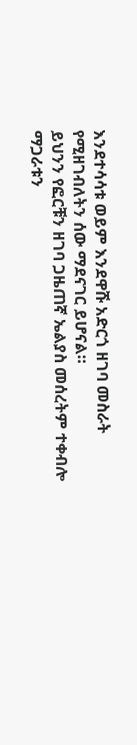እንደተሳሳቱ ወይም እንደዋሹ አድርጎ ዘገባ መስራት የሚዘገብለትን ሰው ማደናገር ይሆናል።
ይህንን የፎርቹን ዘገባ ጋዜጠኛ ኤልያስ መሰረትም ተቀብሎ ማጋራቱን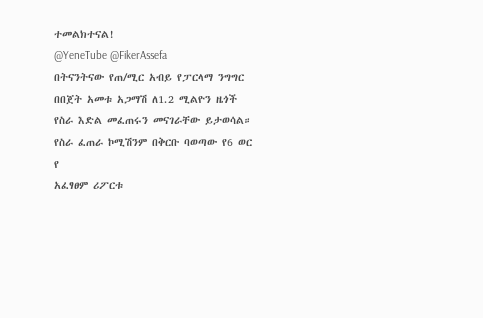ተመልክተናል!
@YeneTube @FikerAssefa
በትናንትናው የጠ/ሚር አብይ የፓርላማ ንግግር በበጀት አመቱ አጋማሽ ለ1.2 ሚልዮን ዜጎች የስራ እድል መፈጠሩን መናገራቸው ይታወሳል። የስራ ፈጠራ ኮሚሽንም በቅርቡ ባወጣው የ6 ወር የ
አፈፃፀም ሪፖርቱ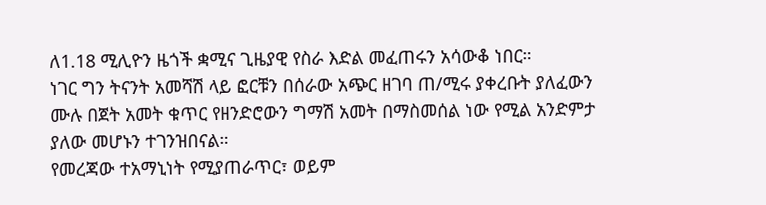ለ1.18 ሚሊዮን ዜጎች ቋሚና ጊዜያዊ የስራ እድል መፈጠሩን አሳውቆ ነበር።
ነገር ግን ትናንት አመሻሽ ላይ ፎርቹን በሰራው አጭር ዘገባ ጠ/ሚሩ ያቀረቡት ያለፈውን ሙሉ በጀት አመት ቁጥር የዘንድሮውን ግማሽ አመት በማስመሰል ነው የሚል አንድምታ ያለው መሆኑን ተገንዝበናል።
የመረጃው ተአማኒነት የሚያጠራጥር፣ ወይም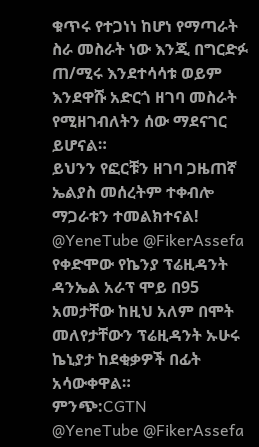ቁጥሩ የተጋነነ ከሆነ የማጣራት ስራ መስራት ነው እንጂ በግርድፉ ጠ/ሚሩ እንደተሳሳቱ ወይም እንደዋሹ አድርጎ ዘገባ መስራት የሚዘገብለትን ሰው ማደናገር ይሆናል።
ይህንን የፎርቹን ዘገባ ጋዜጠኛ ኤልያስ መሰረትም ተቀብሎ ማጋራቱን ተመልክተናል!
@YeneTube @FikerAssefa
የቀድሞው የኬንያ ፕሬዚዳንት ዳንኤል አራፕ ሞይ በ95 አመታቸው ከዚህ አለም በሞት መለየታቸውን ፕሬዚዳንት ኡሁሩ ኬኒያታ ከደቂቃዎች በፊት አሳውቀዋል።
ምንጭ:CGTN
@YeneTube @FikerAssefa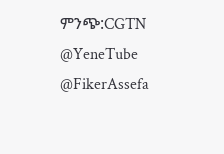ምንጭ:CGTN
@YeneTube @FikerAssefa